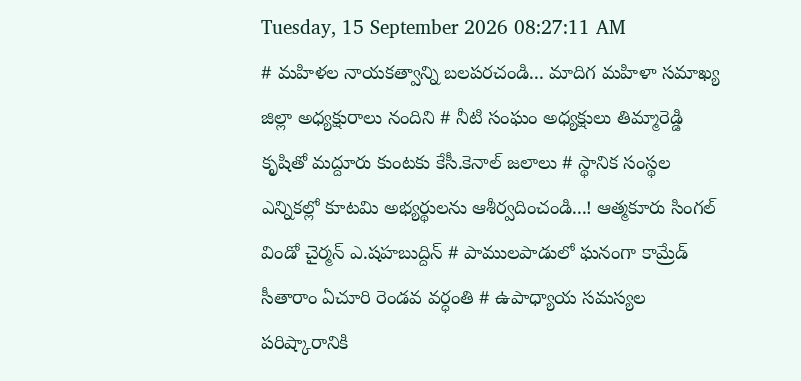Tuesday, 15 September 2026 08:27:11 AM
# మహిళల నాయకత్వాన్ని బలపరచండి... మాదిగ మహిళా సమాఖ్య జిల్లా అధ్యక్షురాలు నందిని # నీటి సంఘం అధ్యక్షులు తిమ్మారెడ్డి కృషితో మద్దూరు కుంటకు కేసీ.కెనాల్ జలాలు # స్థానిక సంస్థల ఎన్నికల్లో కూటమి అభ్యర్థులను ఆశీర్వదించండి...! ఆత్మకూరు సింగల్ విండో చైర్మన్ ఎ.షహబుద్దిన్ # పాములపాడులో ఘనంగా కామ్రేడ్ సీతారాం ఏచూరి రెండవ వర్ధంతి # ఉపాధ్యాయ సమస్యల పరిష్కారానికి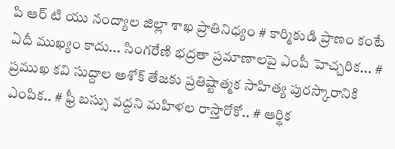పి ఆర్ టి యు నంద్యాల జిల్లా శాఖ ప్రాతినిధ్యం # కార్మికుడి ప్రాణం కంటే ఏదీ ముఖ్యం కాదు... సింగరేణి భద్రతా ప్రమాణాలపై ఎంపీ హెచ్చరిక... # ప్రముఖ కవి సుద్దాల అశోక్ తేజకు ప్రతిష్టాత్మక సాహిత్య పురస్కారానికి ఎంపిక.. # ఫ్రీ బస్సు వద్దని మహిళల రాస్తారోకో.. # ఆర్థిక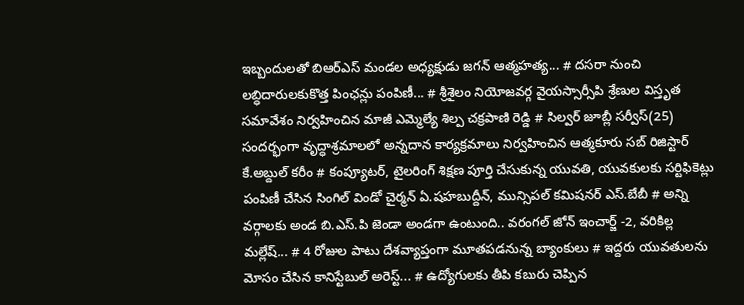ఇబ్బందులతో బిఆర్ఎస్ మండల అధ్యక్షుడు జగన్ ఆత్మహత్య... # దసరా నుంచి లబ్ధిదారులకుకొత్త పింఛన్లు పంపిణీ... # శ్రీశైలం నియోజవర్గ వైయస్సార్సీపి శ్రేణుల విస్తృత సమావేశం నిర్వహించిన మాజీ ఎమ్మెల్యే శిల్ప చక్రపాణి రెడ్డి # సిల్వర్ జూబ్లీ సర్వీస్(25) సందర్భంగా వృద్ధాశ్రమాలలో అన్నదాన కార్యక్రమాలు నిర్వహించిన ఆత్మకూరు సబ్ రిజిస్టార్ కే.అబ్దుల్ కరీం # కంప్యూటర్, టైలరింగ్ శిక్షణ పూర్తి చేసుకున్న యువతి, యువకులకు సర్టిఫికెట్లు పంపిణీ చేసిన సింగిల్ విండో చైర్మన్ ఏ.షహబుద్దీన్, మున్సిపల్ కమిషనర్ ఎస్.బేబీ # అన్ని వర్గాలకు అండ బి.ఎస్.పి జెండా అండగా ఉంటుంది.. వరంగల్ జోన్ ఇంచార్జ్ -2, వరికిల్ల మల్లేష్... # 4 రోజుల పాటు దేశవ్యాప్తంగా మూతపడనున్న బ్యాంకులు # ఇద్దరు యువతులను మోసం చేసిన కానిస్టేబుల్ అరెస్ట్... # ఉద్యోగులకు తీపి కబురు చెప్పిన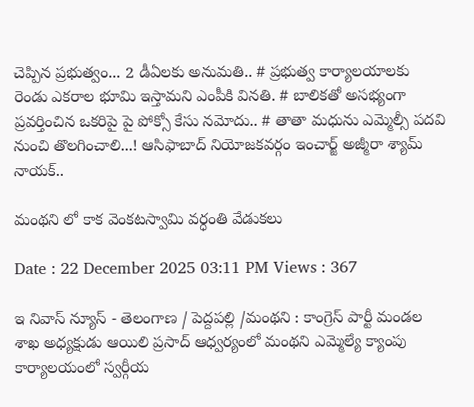చెప్పిన ప్రభుత్వం... 2 డీఏలకు అనుమతి.. # ప్రభుత్వ కార్యాలయాలకు రెండు ఎకరాల భూమి ఇస్తామని ఎంపీకి వినతి. # బాలికతో అసభ్యంగా ప్రవర్తించిన ఒకరిపై పై పోక్సో కేసు నమోదు.. # తాతా మధును ఎమ్మెల్సీ పదవి నుంచి తొలగించాలి...! ఆసిఫాబాద్ నియోజకవర్గం ఇంచార్జ్ అజ్మీరా శ్యామ్ నాయక్..

మంథని లో కాక వెంకటస్వామి వర్ధంతి వేడుకలు

Date : 22 December 2025 03:11 PM Views : 367

ఇ నివాస్ న్యూస్ - తెలంగాణ / పెద్దపల్లి /మంథని : కాంగ్రెస్ పార్టీ మండల శాఖ అధ్యక్షుడు ఆయిలి ప్రసాద్ ఆధ్వర్యంలో మంథని ఎమ్మెల్యే క్యాంపు కార్యాలయంలో స్వర్గీయ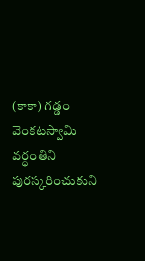(కాకా) గడ్డం వెంకటస్వామి వర్ధంతిని పురస్కరించుకుని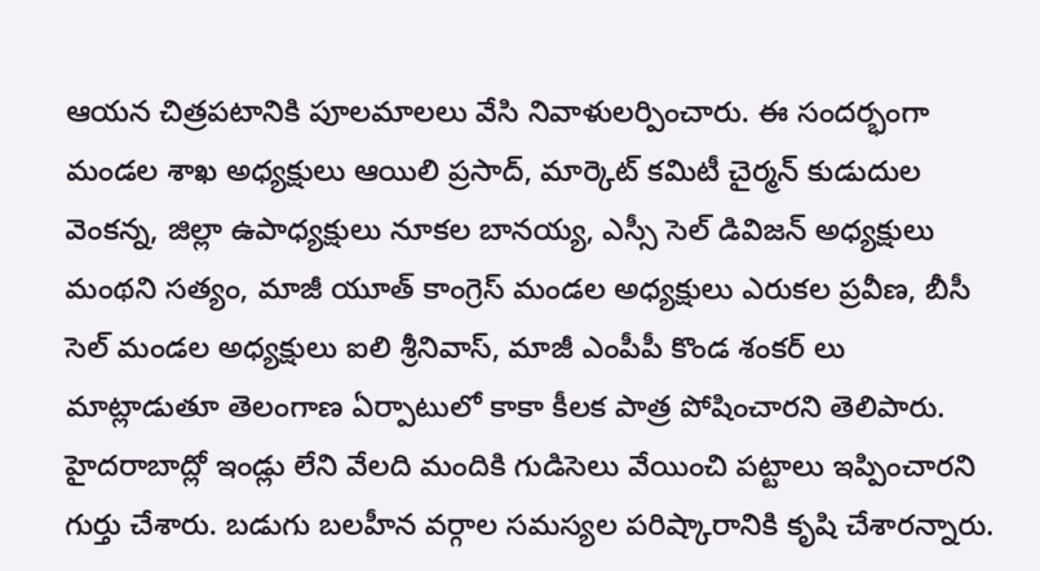ఆయన చిత్రపటానికి పూలమాలలు వేసి నివాళులర్పించారు. ఈ సందర్భంగా మండల శాఖ అధ్యక్షులు ఆయిలి ప్రసాద్, మార్కెట్ కమిటీ చైర్మన్ కుడుదుల వెంకన్న, జిల్లా ఉపాధ్యక్షులు నూకల బానయ్య, ఎస్సీ సెల్ డివిజన్ అధ్యక్షులు మంథని సత్యం, మాజీ యూత్ కాంగ్రెస్ మండల అధ్యక్షులు ఎరుకల ప్రవీణ, బీసీ సెల్ మండల అధ్యక్షులు ఐలి శ్రీనివాస్, మాజీ ఎంపీపీ కొండ శంకర్ లు మాట్లాడుతూ తెలంగాణ ఏర్పాటులో కాకా కీలక పాత్ర పోషించారని తెలిపారు. హైదరాబాద్లో ఇండ్లు లేని వేలది మందికి గుడిసెలు వేయించి పట్టాలు ఇప్పించారని గుర్తు చేశారు. బడుగు బలహీన వర్గాల సమస్యల పరిష్కారానికి కృషి చేశారన్నారు.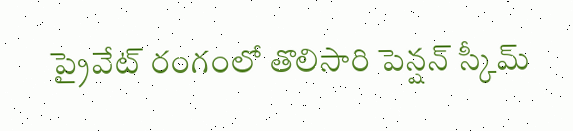ప్రైవేట్ రంగంలో తొలిసారి పెన్షన్ స్కీమ్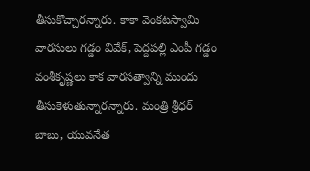తీసుకొచ్చారన్నారు. కాకా వెంకటస్వామి వారసులు గడ్డం వివేక్, పెద్దపల్లి ఎంపీ గడ్డం వంశీకృష్ణలు కాక వారసత్వాన్ని ముందు తీసుకెళుతున్నారన్నారు. మంత్రి శ్రీధర్ బాబు, యువనేత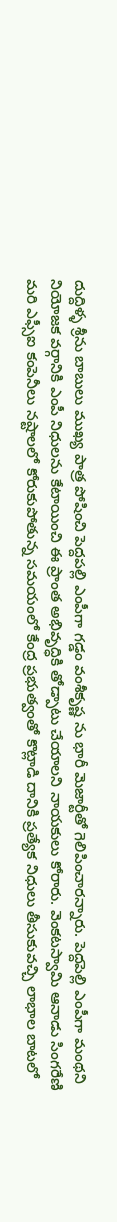దుద్దిళ్ళ శ్రీను బాబులు ముఖ్య పాత్ర పోషించి పెద్దపల్లి ఎంపీగా గడ్డం వంశీకృష్ణ ను భారీ మెజార్టీతో గెలిపించారన్నారు. పెద్దపెల్లి ఎంపీగా మంథని నియోజక వర్గానికి ఎంపీ నిధులను కేటాయించి ఈ ప్రాంత అభివృద్ధికి తోడ్పాటు చేయాలని నాయకులు కోరారు. వెంకటస్వామి ఆనాడు సింగరేణి మరి ఎఫ్సీఐ కంపెనీలు నష్టాలలో కోరుకుపోతున్న సమయంలో కేంద్ర ప్రభుత్వంతో కొట్లాడి దానికి ప్రత్యేక నిధులు తీసుకువచ్చి లాభాల బాటలో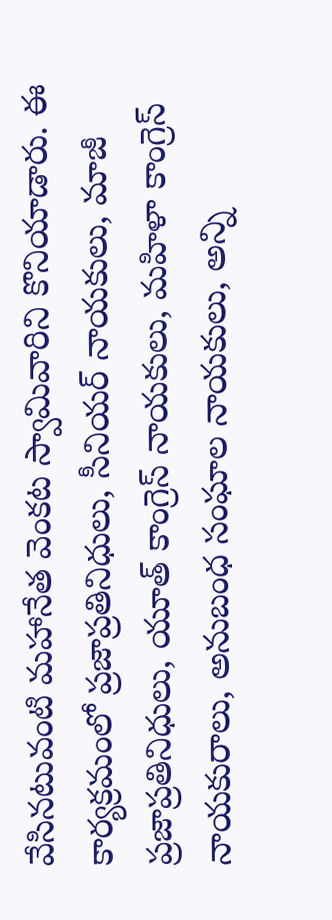వేసినటువంటి మహానేత వెంకట స్వామివారిని కొనియాడారు. ఈ కార్యక్రమంలో ప్రజాప్రతినిధులు, సీనియర్ నాయకులు, మాజీ ప్రజాప్రతినిధులు, యూత్ కాంగ్రెస్ నాయకులు, మహిళా కాంగ్రెస్ నాయకురాలు, అనుబంధ సంఘాల నాయకులు, అన్ని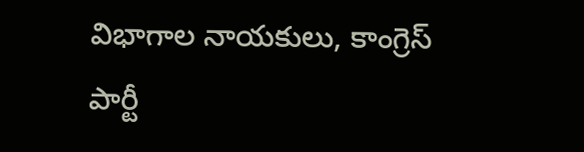విభాగాల నాయకులు, కాంగ్రెస్ పార్టీ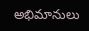అభిమానులు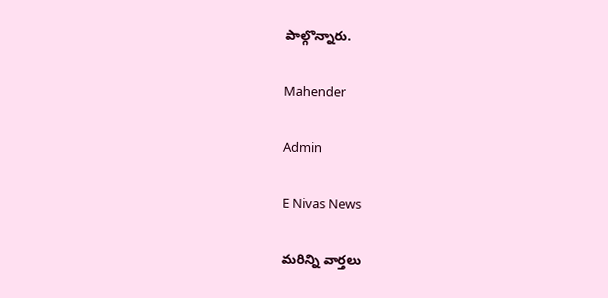పాల్గొన్నారు.

Mahender

Admin

E Nivas News

మరిన్ని వార్తలు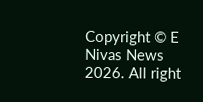Copyright © E Nivas News 2026. All right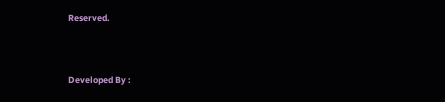Reserved.



Developed By :